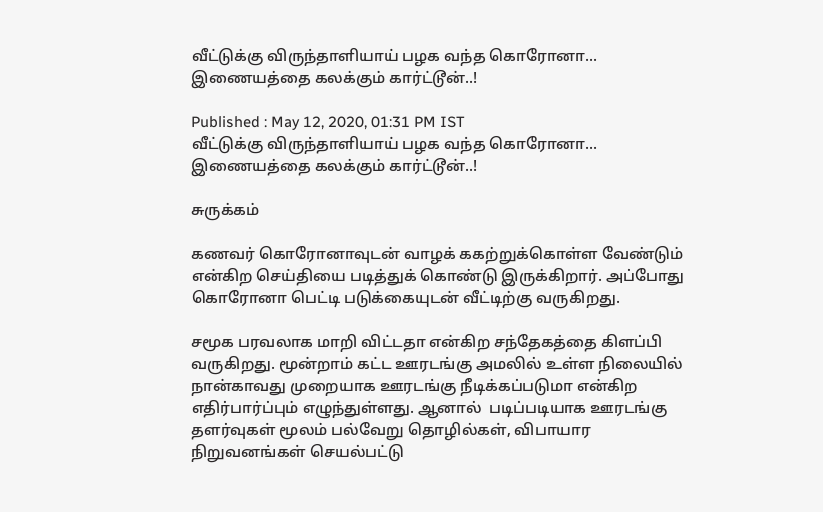வீட்டுக்கு விருந்தாளியாய் பழக வந்த கொரோனா... இணையத்தை கலக்கும் கார்ட்டூன்..!

Published : May 12, 2020, 01:31 PM IST
வீட்டுக்கு விருந்தாளியாய் பழக வந்த கொரோனா... இணையத்தை கலக்கும் கார்ட்டூன்..!

சுருக்கம்

கணவர் கொரோனாவுடன் வாழக் ககற்றுக்கொள்ள வேண்டும் என்கிற செய்தியை படித்துக் கொண்டு இருக்கிறார். அப்போது கொரோனா பெட்டி படுக்கையுடன் வீட்டிற்கு வருகிறது.

சமூக பரவலாக மாறி விட்டதா என்கிற சந்தேகத்தை கிளப்பி வருகிறது. மூன்றாம் கட்ட ஊரடங்கு அமலில் உள்ள நிலையில் நான்காவது முறையாக ஊரடங்கு நீடிக்கப்படுமா என்கிற எதிர்பார்ப்பும் எழுந்துள்ளது. ஆனால்  படிப்படியாக ஊரடங்கு தளர்வுகள் மூலம் பல்வேறு தொழில்கள், விபாயார நிறுவனங்கள் செயல்பட்டு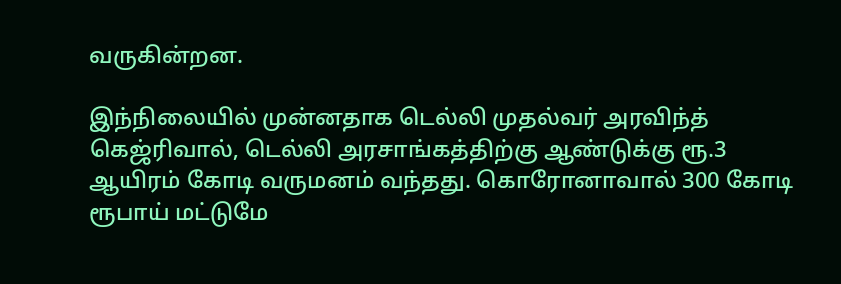வருகின்றன.

இந்நிலையில் முன்னதாக டெல்லி முதல்வர் அரவிந்த் கெஜ்ரிவால், டெல்லி அரசாங்கத்திற்கு ஆண்டுக்கு ரூ.3 ஆயிரம் கோடி வருமனம் வந்தது. கொரோனாவால் 300 கோடி ரூபாய் மட்டுமே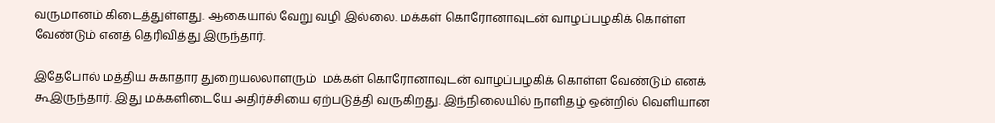வருமானம் கிடைத்துள்ளது. ஆகையால் வேறு வழி இல்லை. மக்கள் கொரோனாவுடன் வாழப்பழகிக் கொள்ள வேண்டும் எனத் தெரிவித்து இருந்தார்.

இதேபோல் மத்திய சுகாதார துறையலலாளரும்  மக்கள் கொரோனாவுடன் வாழப்பழகிக் கொள்ள வேண்டும் எனக் கூஇருந்தார். இது மக்களிடையே அதிர்ச்சியை ஏற்படுத்தி வருகிறது. இந்நிலையில் நாளிதழ் ஒன்றில் வெளியான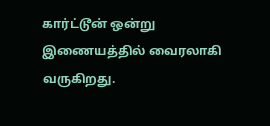கார்ட்டூன் ஒன்று இணையத்தில் வைரலாகி வருகிறது.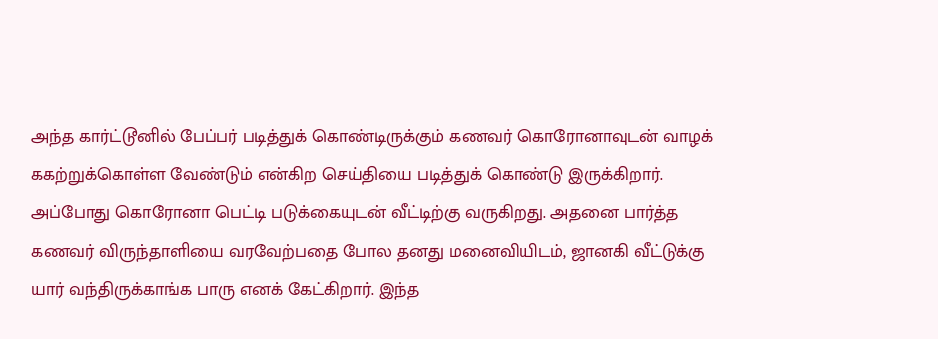அந்த கார்ட்டூனில் பேப்பர் படித்துக் கொண்டிருக்கும் கணவர் கொரோனாவுடன் வாழக் ககற்றுக்கொள்ள வேண்டும் என்கிற செய்தியை படித்துக் கொண்டு இருக்கிறார். அப்போது கொரோனா பெட்டி படுக்கையுடன் வீட்டிற்கு வருகிறது. அதனை பார்த்த கணவர் விருந்தாளியை வரவேற்பதை போல தனது மனைவியிடம், ஜானகி வீட்டுக்கு யார் வந்திருக்காங்க பாரு எனக் கேட்கிறார். இந்த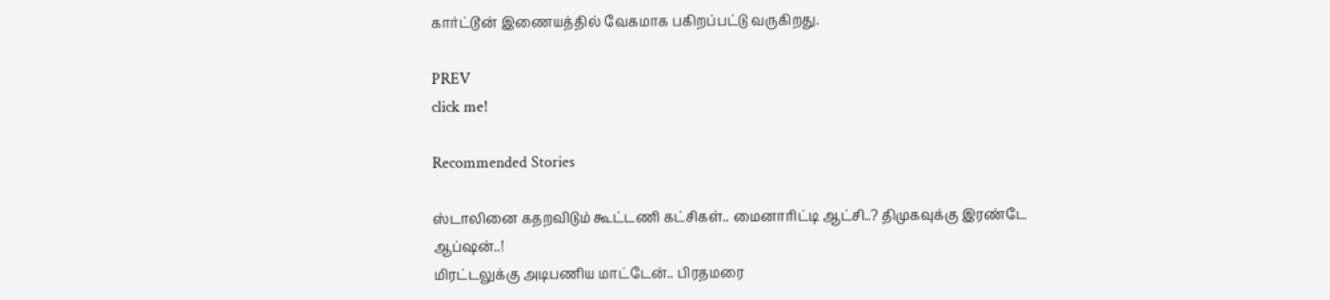கார்ட்டூன் இணையத்தில் வேகமாக பகிறப்பட்டு வருகிறது.

PREV
click me!

Recommended Stories

ஸ்டாலினை கதறவிடும் கூட்டணி கட்சிகள்.. மைனாரிட்டி ஆட்சி..? திமுகவுக்கு இரண்டே ஆப்ஷன்..!
மிரட்டலுக்கு அடிபணிய மாட்டேன்.. பிரதமரை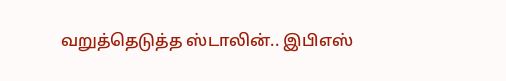வறுத்தெடுத்த ஸ்டாலின்.. இபிஎஸ்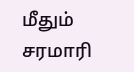மீதும் சரமாரி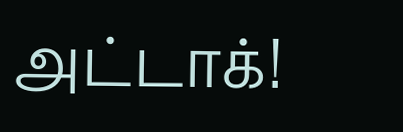அட்டாக்!